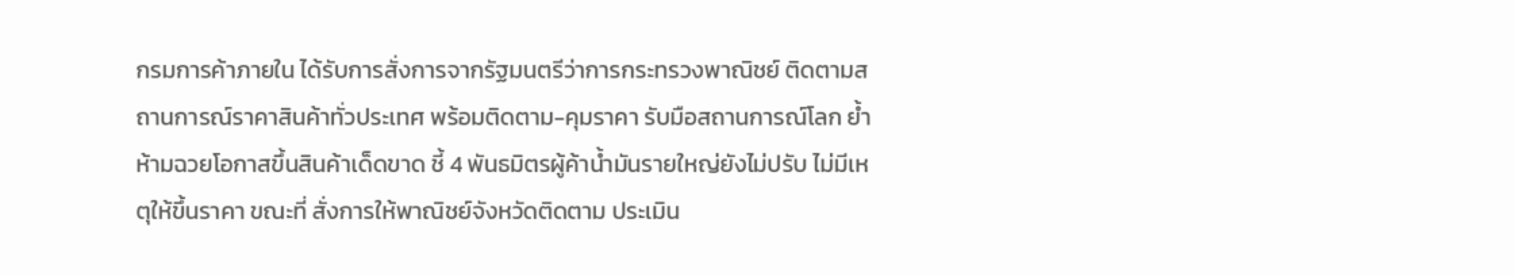กรมการค้าภายใน ได้รับการสั่งการจากรัฐมนตรีว่าการกระทรวงพาณิชย์ ติดตามสถานการณ์ราคาสินค้าทั่วประเทศ พร้อมติดตาม-คุมราคา รับมือสถานการณ์โลก ย้ำห้ามฉวยโอกาสขึ้นสินค้าเด็ดขาด ชี้ 4 พันธมิตรผู้ค้าน้ำมันรายใหญ่ยังไม่ปรับ ไม่มีเหตุให้ขึ้นราคา ขณะที่ สั่งการให้พาณิชย์จังหวัดติดตาม ประเมิน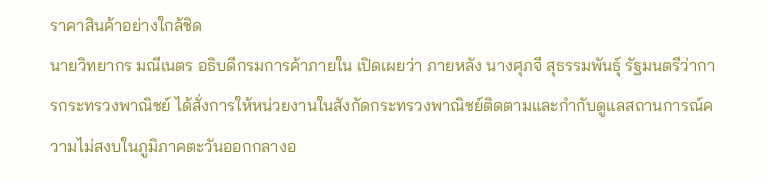ราคาสินค้าอย่างใกล้ชิด
นายวิทยากร มณีเนตร อธิบดีกรมการค้าภายใน เปิดเผยว่า ภายหลัง นางศุภจี สุธรรมพันธุ์ รัฐมนตรีว่าการกระทรวงพาณิชย์ ได้สั่งการให้หน่วยงานในสังกัดกระทรวงพาณิชย์ติดตามและกำกับดูแลสถานการณ์ความไม่สงบในภูมิภาคตะวันออกกลางอ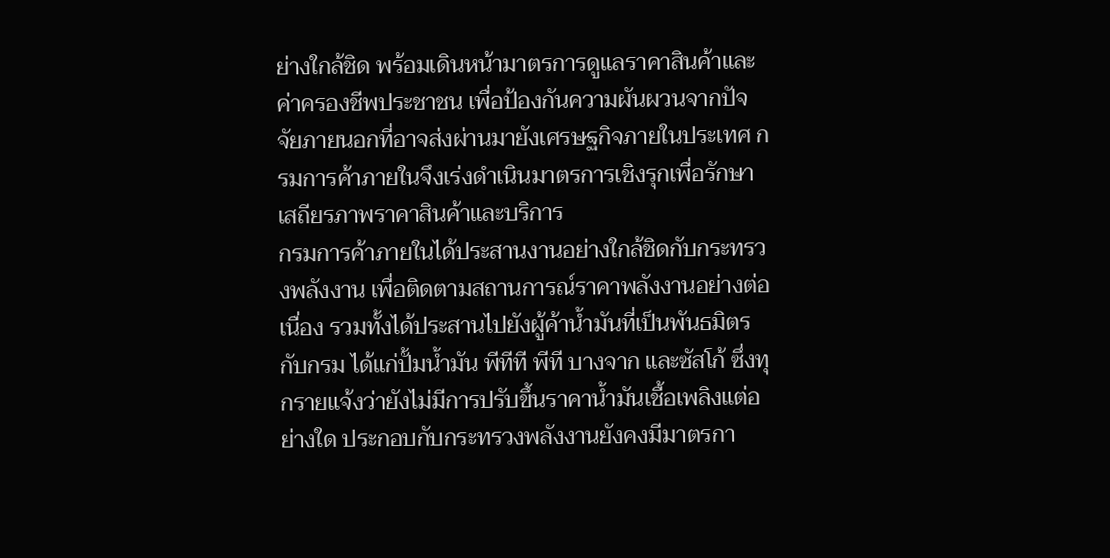ย่างใกล้ชิด พร้อมเดินหน้ามาตรการดูแลราคาสินค้าและค่าครองชีพประชาชน เพื่อป้องกันความผันผวนจากปัจจัยภายนอกที่อาจส่งผ่านมายังเศรษฐกิจภายในประเทศ กรมการค้าภายในจึงเร่งดำเนินมาตรการเชิงรุกเพื่อรักษาเสถียรภาพราคาสินค้าและบริการ
กรมการค้าภายในได้ประสานงานอย่างใกล้ชิดกับกระทรวงพลังงาน เพื่อติดตามสถานการณ์ราคาพลังงานอย่างต่อเนื่อง รวมทั้งได้ประสานไปยังผู้ค้าน้ำมันที่เป็นพันธมิตรกับกรม ได้แก่ปั้มน้ำมัน พีทีที พีที บางจาก และซัสโก้ ซึ่งทุกรายแจ้งว่ายังไม่มีการปรับขึ้นราคาน้ำมันเชื้อเพลิงแต่อย่างใด ประกอบกับกระทรวงพลังงานยังคงมีมาตรกา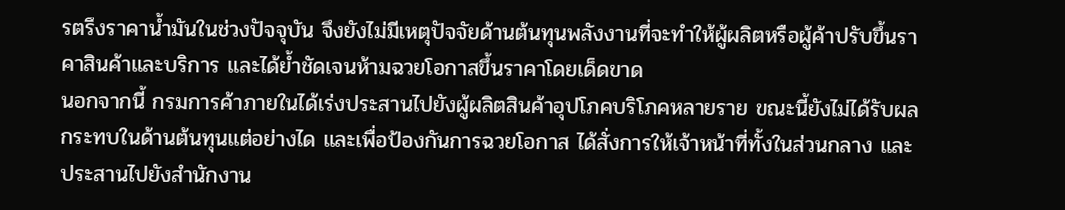รตรึงราคาน้ำมันในช่วงปัจจุบัน จึงยังไม่มีเหตุปัจจัยด้านต้นทุนพลังงานที่จะทำให้ผู้ผลิตหรือผู้ค้าปรับขึ้นราคาสินค้าและบริการ และได้ย้ำชัดเจนห้ามฉวยโอกาสขึ้นราคาโดยเด็ดขาด
นอกจากนี้ กรมการค้าภายในได้เร่งประสานไปยังผู้ผลิตสินค้าอุปโภคบริโภคหลายราย ขณะนี้ยังไม่ได้รับผลกระทบในด้านต้นทุนแต่อย่างได และเพื่อป้องกันการฉวยโอกาส ได้สั่งการให้เจ้าหน้าที่ทั้งในส่วนกลาง และประสานไปยังสำนักงาน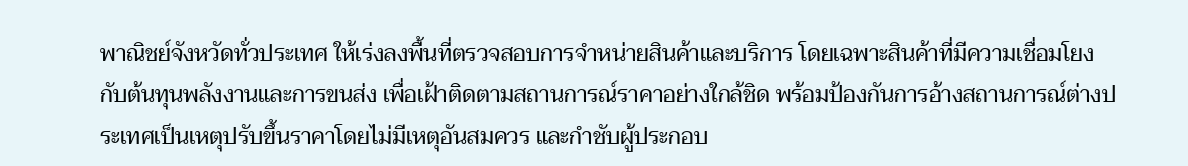พาณิชย์จังหวัดทั่วประเทศ ให้เร่งลงพื้นที่ตรวจสอบการจำหน่ายสินค้าและบริการ โดยเฉพาะสินค้าที่มีความเชื่อมโยงกับต้นทุนพลังงานและการขนส่ง เพื่อเฝ้าติดตามสถานการณ์ราคาอย่างใกล้ชิด พร้อมป้องกันการอ้างสถานการณ์ต่างประเทศเป็นเหตุปรับขึ้นราคาโดยไม่มีเหตุอันสมควร และกำชับผู้ประกอบ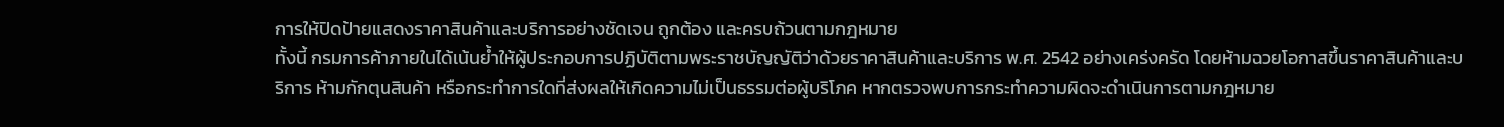การให้ปิดป้ายแสดงราคาสินค้าและบริการอย่างชัดเจน ถูกต้อง และครบถ้วนตามกฎหมาย
ทั้งนี้ กรมการค้าภายในได้เน้นย้ำให้ผู้ประกอบการปฏิบัติตามพระราชบัญญัติว่าด้วยราคาสินค้าและบริการ พ.ศ. 2542 อย่างเคร่งครัด โดยห้ามฉวยโอกาสขึ้นราคาสินค้าและบริการ ห้ามกักตุนสินค้า หรือกระทำการใดที่ส่งผลให้เกิดความไม่เป็นธรรมต่อผู้บริโภค หากตรวจพบการกระทำความผิดจะดำเนินการตามกฎหมาย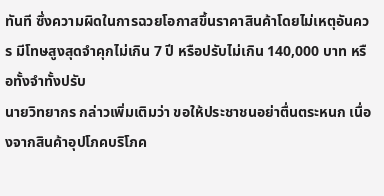ทันที ซึ่งความผิดในการฉวยโอกาสขึ้นราคาสินค้าโดยไม่เหตุอันควร มีโทษสูงสุดจำคุกไม่เกิน 7 ปี หรือปรับไม่เกิน 140,000 บาท หรือทั้งจำทั้งปรับ
นายวิทยากร กล่าวเพิ่มเติมว่า ขอให้ประชาชนอย่าตื่นตระหนก เนื่องจากสินค้าอุปโภคบริโภค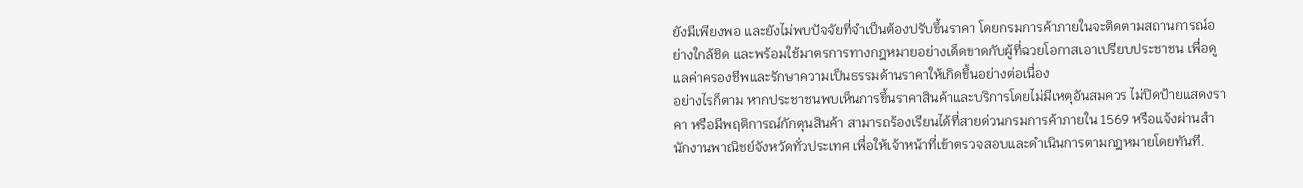ยังมีเพียงพอ และยังไม่พบปัจจัยที่จำเป็นต้องปรับขึ้นราคา โดยกรมการค้าภายในจะติดตามสถานการณ์อย่างใกล้ชิด และพร้อมใช้มาตรการทางกฎหมายอย่างเด็ดขาดกับผู้ที่ฉวยโอกาสเอาเปรียบประชาชน เพื่อดูแลค่าครองชีพและรักษาความเป็นธรรมด้านราคาให้เกิดขึ้นอย่างต่อเนื่อง
อย่างไรก็ตาม หากประชาชนพบเห็นการขึ้นราคาสินค้าและบริการโดยไม่มีเหตุอันสมควร ไม่ปิดป้ายแสดงราคา หรือมีพฤติการณ์กักตุนสินค้า สามารถร้องเรียนได้ที่สายด่วนกรมการค้าภายใน 1569 หรือแจ้งผ่านสำนักงานพาณิชย์จังหวัดทั่วประเทศ เพื่อให้เจ้าหน้าที่เข้าตรวจสอบและดำเนินการตามกฎหมายโดยทันที.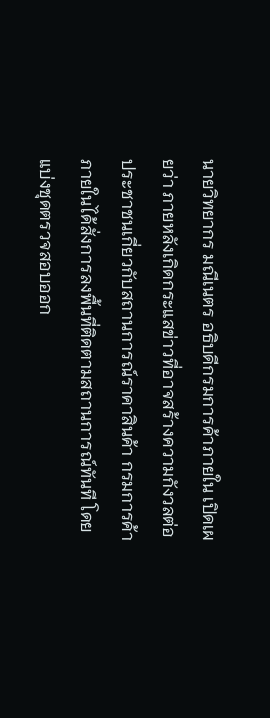นายวิทยากร มณีเนตร อธิบดีกรมการค้าภายใน เปิดเผยว่า ภายหลังเกิดกระแสข่าวที่อาจสร้างความกังวลต่อประชาชนเกี่ยวกับสถานการณ์ราคาสินค้า กรมการค้าภายในได้สั่งการลงพื้นที่ติดตามสถานการณ์ทันที โดยแบ่งชุดตรวจสอบออก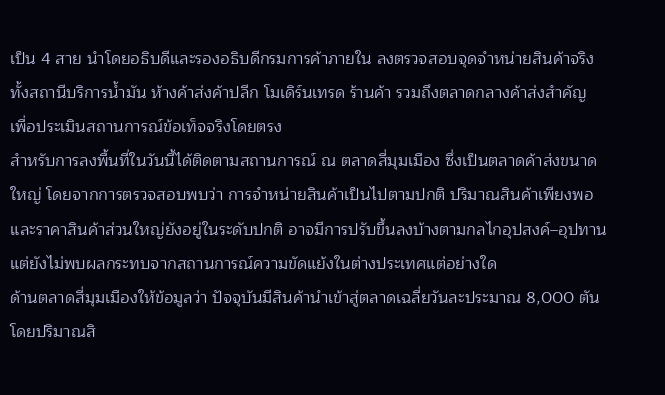เป็น 4 สาย นำโดยอธิบดีและรองอธิบดีกรมการค้าภายใน ลงตรวจสอบจุดจำหน่ายสินค้าจริงทั้งสถานีบริการน้ำมัน ห้างค้าส่งค้าปลีก โมเดิร์นเทรด ร้านค้า รวมถึงตลาดกลางค้าส่งสำคัญ เพื่อประเมินสถานการณ์ข้อเท็จจริงโดยตรง
สำหรับการลงพื้นที่ในวันนี้ได้ติดตามสถานการณ์ ณ ตลาดสี่มุมเมือง ซึ่งเป็นตลาดค้าส่งขนาดใหญ่ โดยจากการตรวจสอบพบว่า การจำหน่ายสินค้าเป็นไปตามปกติ ปริมาณสินค้าเพียงพอ และราคาสินค้าส่วนใหญ่ยังอยู่ในระดับปกติ อาจมีการปรับขึ้นลงบ้างตามกลไกอุปสงค์–อุปทาน แต่ยังไม่พบผลกระทบจากสถานการณ์ความขัดแย้งในต่างประเทศแต่อย่างใด
ด้านตลาดสี่มุมเมืองให้ข้อมูลว่า ปัจจุบันมีสินค้านำเข้าสู่ตลาดเฉลี่ยวันละประมาณ 8,000 ตัน โดยปริมาณสิ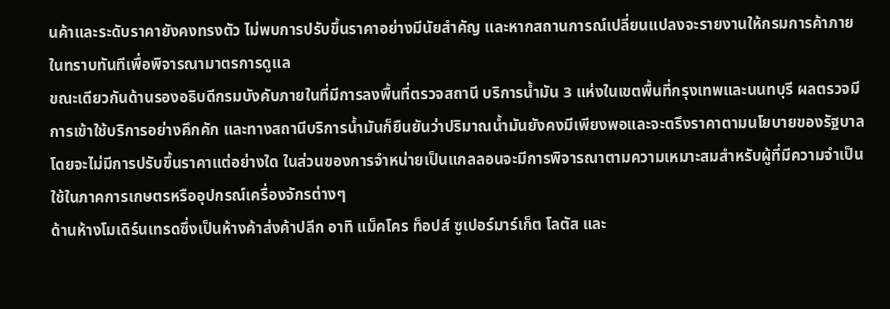นค้าและระดับราคายังคงทรงตัว ไม่พบการปรับขึ้นราคาอย่างมีนัยสำคัญ และหากสถานการณ์เปลี่ยนแปลงจะรายงานให้กรมการค้าภายในทราบทันทีเพื่อพิจารณามาตรการดูแล
ขณะเดียวกันด้านรองอธิบดีกรมบังคับภายในที่มีการลงพื้นที่ตรวจสถานี บริการน้ำมัน 3 แห่งในเขตพื้นที่กรุงเทพและนนทบุรี ผลตรวจมีการเข้าใช้บริการอย่างคึกคัก และทางสถานีบริการน้ำมันก็ยืนยันว่าปริมาณน้ำมันยังคงมีเพียงพอและจะตรึงราคาตามนโยบายของรัฐบาลโดยจะไม่มีการปรับขึ้นราคาแต่อย่างใด ในส่วนของการจำหน่ายเป็นแกลลอนจะมีการพิจารณาตามความเหมาะสมสำหรับผู้ที่มีความจำเป็นใช้ในภาคการเกษตรหรืออุปกรณ์เครื่องจักรต่างๆ
ด้านห้างโมเดิร์นเทรดซึ่งเป็นห้างค้าส่งค้าปลีก อาทิ แม็คโคร ท็อปส์ ซูเปอร์มาร์เก็ต โลตัส และ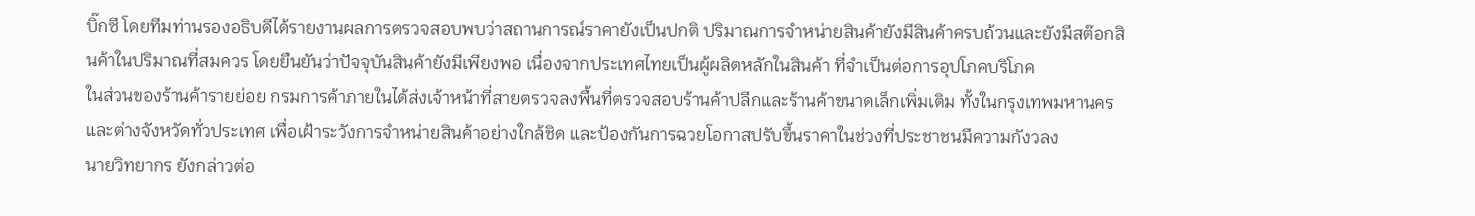บิ๊กซี โดยทีมท่านรองอธิบดีได้รายงานผลการตรวจสอบพบว่าสถานการณ์ราคายังเป็นปกติ ปริมาณการจำหน่ายสินค้ายังมีสินค้าครบถ้วนและยังมีสต๊อกสินค้าในปริมาณที่สมควร โดยยืนยันว่าปัจจุบันสินค้ายังมีเพียงพอ เนื่องจากประเทศไทยเป็นผู้ผลิตหลักในสินค้า ที่จำเป็นต่อการอุปโภคบริโภค
ในส่วนของร้านค้ารายย่อย กรมการค้าภายในได้ส่งเจ้าหน้าที่สายตรวจลงพื้นที่ตรวจสอบร้านค้าปลีกและร้านค้าขนาดเล็กเพิ่มเติม ทั้งในกรุงเทพมหานครและต่างจังหวัดทั่วประเทศ เพื่อเฝ้าระวังการจำหน่ายสินค้าอย่างใกล้ชิด และป้องกันการฉวยโอกาสปรับขึ้นราคาในช่วงที่ประชาชนมีความกังวลง
นายวิทยากร ยังกล่าวต่อ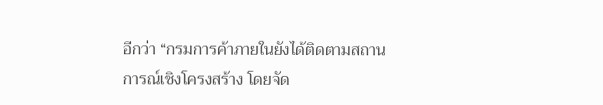อีกว่า “กรมการค้าภายในยังได้ติดตามสถานการณ์เชิงโครงสร้าง โดยจัด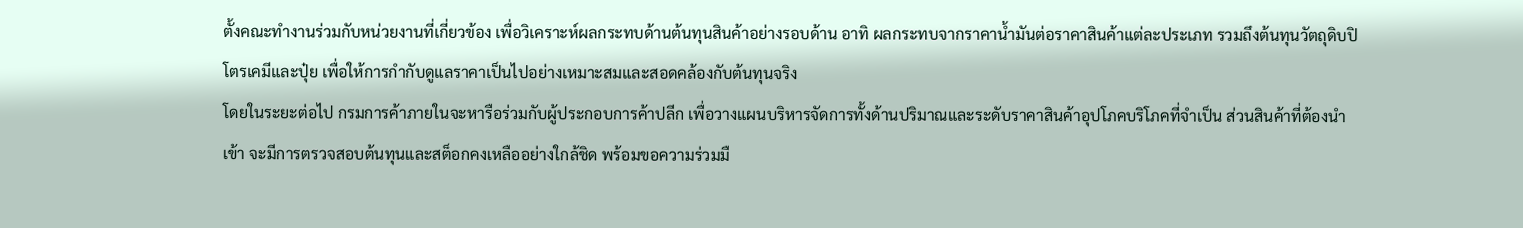ตั้งคณะทำงานร่วมกับหน่วยงานที่เกี่ยวข้อง เพื่อวิเคราะห์ผลกระทบด้านต้นทุนสินค้าอย่างรอบด้าน อาทิ ผลกระทบจากราคาน้ำมันต่อราคาสินค้าแต่ละประเภท รวมถึงต้นทุนวัตถุดิบปิโตรเคมีและปุ๋ย เพื่อให้การกำกับดูแลราคาเป็นไปอย่างเหมาะสมและสอดคล้องกับต้นทุนจริง
โดยในระยะต่อไป กรมการค้าภายในจะหารือร่วมกับผู้ประกอบการค้าปลีก เพื่อวางแผนบริหารจัดการทั้งด้านปริมาณและระดับราคาสินค้าอุปโภคบริโภคที่จำเป็น ส่วนสินค้าที่ต้องนำเข้า จะมีการตรวจสอบต้นทุนและสต็อกคงเหลืออย่างใกล้ชิด พร้อมขอความร่วมมื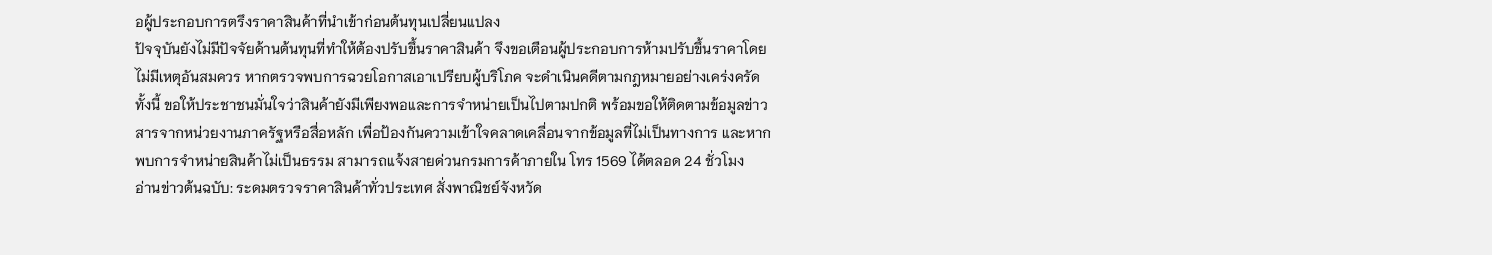อผู้ประกอบการตรึงราคาสินค้าที่นำเข้าก่อนต้นทุนเปลี่ยนแปลง
ปัจจุบันยังไม่มีปัจจัยด้านต้นทุนที่ทำให้ต้องปรับขึ้นราคาสินค้า จึงขอเตือนผู้ประกอบการห้ามปรับขึ้นราคาโดยไม่มีเหตุอันสมควร หากตรวจพบการฉวยโอกาสเอาเปรียบผู้บริโภค จะดำเนินคดีตามกฎหมายอย่างเคร่งครัด
ทั้งนี้ ขอให้ประชาชนมั่นใจว่าสินค้ายังมีเพียงพอและการจำหน่ายเป็นไปตามปกติ พร้อมขอให้ติดตามข้อมูลข่าวสารจากหน่วยงานภาครัฐหรือสื่อหลัก เพื่อป้องกันความเข้าใจคลาดเคลื่อนจากข้อมูลที่ไม่เป็นทางการ และหากพบการจำหน่ายสินค้าไม่เป็นธรรม สามารถแจ้งสายด่วนกรมการค้าภายใน โทร 1569 ได้ตลอด 24 ชั่วโมง
อ่านข่าวต้นฉบับ: ระดมตรวจราคาสินค้าทั่วประเทศ สั่งพาณิชย์จังหวัด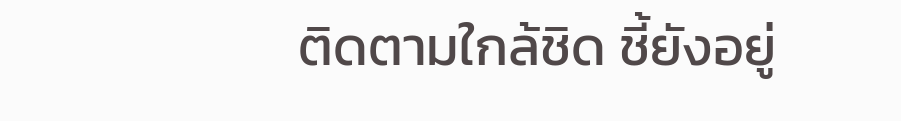ติดตามใกล้ชิด ชี้ยังอยู่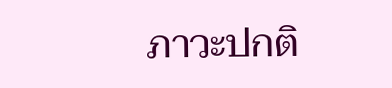ภาวะปกติ